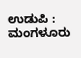ಉಡುಪಿ : ಮಂಗಳೂರು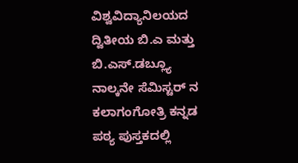ವಿಶ್ವವಿದ್ಯಾನಿಲಯದ ದ್ವಿತೀಯ ಬಿ.ಎ ಮತ್ತು ಬಿ.ಎಸ್.ಡಬ್ಲ್ಯೂ ನಾಲ್ಕನೇ ಸೆಮಿಸ್ಟರ್ ನ ಕಲಾಗಂಗೋತ್ರಿ ಕನ್ನಡ ಪಠ್ಯ ಪುಸ್ತಕದಲ್ಲಿ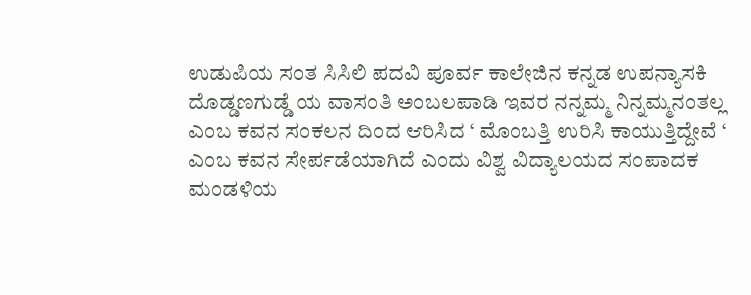ಉಡುಪಿಯ ಸಂತ ಸಿಸಿಲಿ ಪದವಿ ಪೂರ್ವ ಕಾಲೇಜಿನ ಕನ್ನಡ ಉಪನ್ಯಾಸಕಿ ದೊಡ್ಡಣಗುಡ್ಡೆ ಯ ವಾಸಂತಿ ಅಂಬಲಪಾಡಿ ಇವರ ನನ್ನಮ್ಮ ನಿನ್ನಮ್ಮನಂತಲ್ಲ ಎಂಬ ಕವನ ಸಂಕಲನ ದಿಂದ ಆರಿಸಿದ ‘ ಮೊಂಬತ್ತಿ ಉರಿಸಿ ಕಾಯುತ್ತಿದ್ದೇವೆ ‘
ಎಂಬ ಕವನ ಸೇರ್ಪಡೆಯಾಗಿದೆ ಎಂದು ವಿಶ್ವ ವಿದ್ಯಾಲಯದ ಸಂಪಾದಕ ಮಂಡಳಿಯ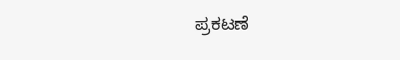ಪ್ರಕಟಣೆ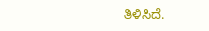ತಿಳಿಸಿದೆ.